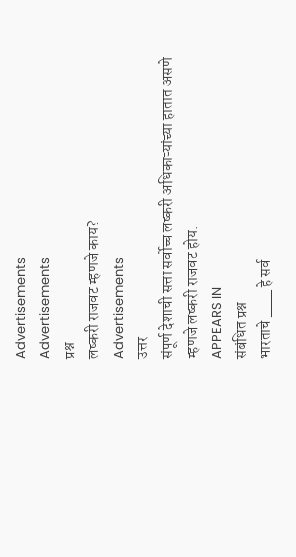Advertisements
Advertisements
प्रश्न
लष्करी राजवट म्हणजे काय?
Advertisements
उत्तर
संपूर्ण देशाची सत्ता सर्वोच्च लष्करी अधिकाऱ्यांच्या हातात असणे म्हणजे लष्करी राजवट होय.
APPEARS IN
संबंधित प्रश्न
भारताचे ___ हे सर्व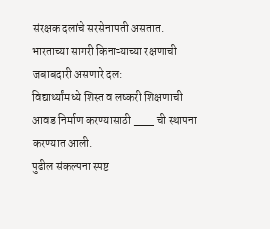संरक्षक दलांचे सरसेनापती असतात.
भारताच्या सागरी किनाऱ्याच्या रक्षणाची जबाबदारी असणारे दल:
विद्यार्थ्यांमध्ये शिस्त व लष्करी शिक्षणाची आवड निर्माण करण्यासाठी ___ ची स्थापना करण्यात आली.
पुढील संकल्पना स्पष्ट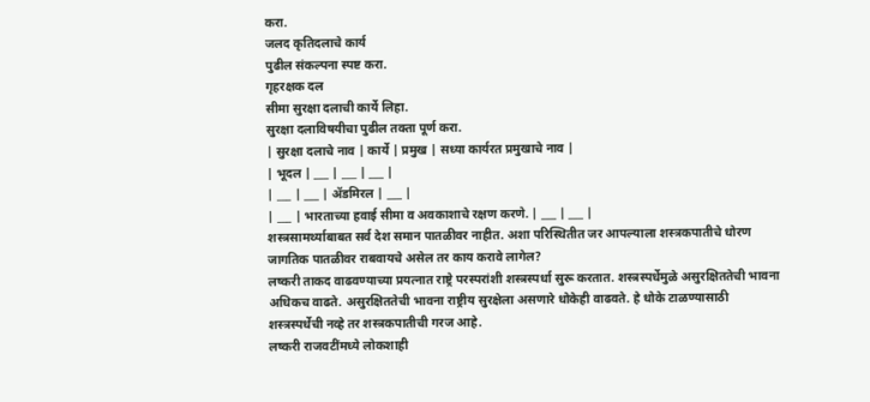करा.
जलद कृतिदलाचे कार्य
पुढील संकल्पना स्पष्ट करा.
गृहरक्षक दल
सीमा सुरक्षा दलाची कार्ये लिहा.
सुरक्षा दलाविषयीचा पुढील तक्ता पूर्ण करा.
| सुरक्षा दलाचे नाव | कार्ये | प्रमुख | सध्या कार्यरत प्रमुखाचे नाव |
| भूदल | ___ | ___ | ___ |
| ___ | ___ | ॲडमिरल | ___ |
| ___ | भारताच्या हवाई सीमा व अवकाशाचे रक्षण करणे. | ___ | ___ |
शस्त्रसामर्थ्याबाबत सर्व देश समान पातळीवर नाहीत. अशा परिस्थितीत जर आपल्याला शस्त्रकपातीचे धोरण जागतिक पातळीवर राबवायचे असेल तर काय करावे लागेल?
लष्करी ताकद वाढवण्याच्या प्रयत्नात राष्ट्रे परस्परांशी शस्त्रस्पर्धा सुरू करतात. शस्त्रस्पर्धेमुळे असुरक्षिततेची भावना अधिकच वाढते. असुरक्षिततेची भावना राष्ट्रीय सुरक्षेला असणारे धोकेही वाढवते. हे धोके टाळण्यासाठी शस्त्रस्पर्धेची नव्हे तर शस्त्रकपातीची गरज आहे.
लष्करी राजवटींमध्ये लोकशाही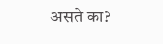असते का?